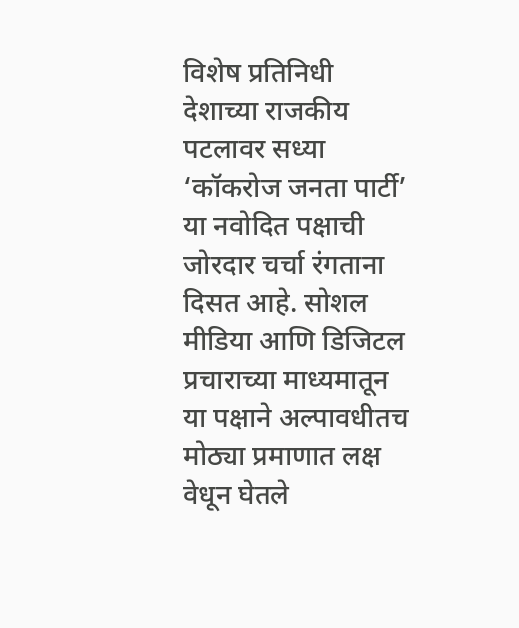विशेष प्रतिनिधी
देशाच्या राजकीय पटलावर सध्या ‘कॉकरोज जनता पार्टी’ या नवोदित पक्षाची जोरदार चर्चा रंगताना दिसत आहे. सोशल मीडिया आणि डिजिटल प्रचाराच्या माध्यमातून या पक्षाने अल्पावधीतच मोठ्या प्रमाणात लक्ष वेधून घेतले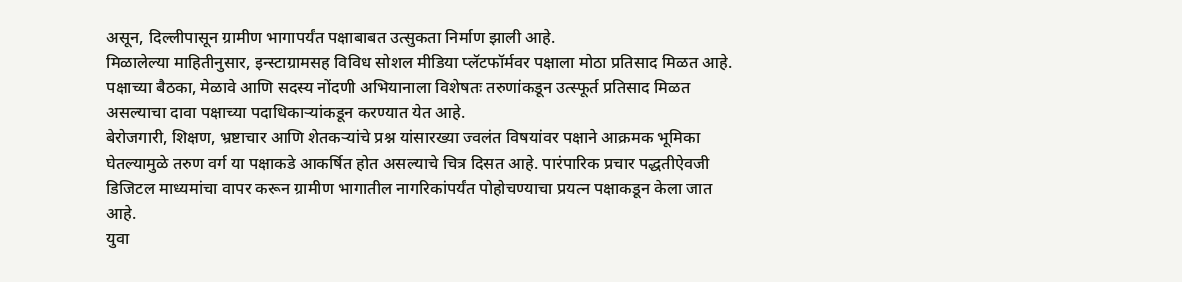असून, दिल्लीपासून ग्रामीण भागापर्यंत पक्षाबाबत उत्सुकता निर्माण झाली आहे.
मिळालेल्या माहितीनुसार, इन्स्टाग्रामसह विविध सोशल मीडिया प्लॅटफॉर्मवर पक्षाला मोठा प्रतिसाद मिळत आहे. पक्षाच्या बैठका, मेळावे आणि सदस्य नोंदणी अभियानाला विशेषतः तरुणांकडून उत्स्फूर्त प्रतिसाद मिळत असल्याचा दावा पक्षाच्या पदाधिकाऱ्यांकडून करण्यात येत आहे.
बेरोजगारी, शिक्षण, भ्रष्टाचार आणि शेतकऱ्यांचे प्रश्न यांसारख्या ज्वलंत विषयांवर पक्षाने आक्रमक भूमिका घेतल्यामुळे तरुण वर्ग या पक्षाकडे आकर्षित होत असल्याचे चित्र दिसत आहे. पारंपारिक प्रचार पद्धतीऐवजी डिजिटल माध्यमांचा वापर करून ग्रामीण भागातील नागरिकांपर्यंत पोहोचण्याचा प्रयत्न पक्षाकडून केला जात आहे.
युवा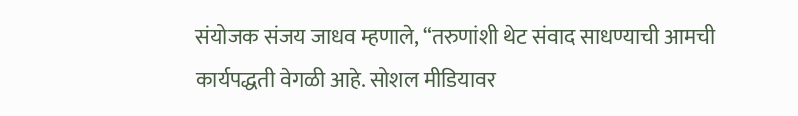संयोजक संजय जाधव म्हणाले, “तरुणांशी थेट संवाद साधण्याची आमची कार्यपद्धती वेगळी आहे. सोशल मीडियावर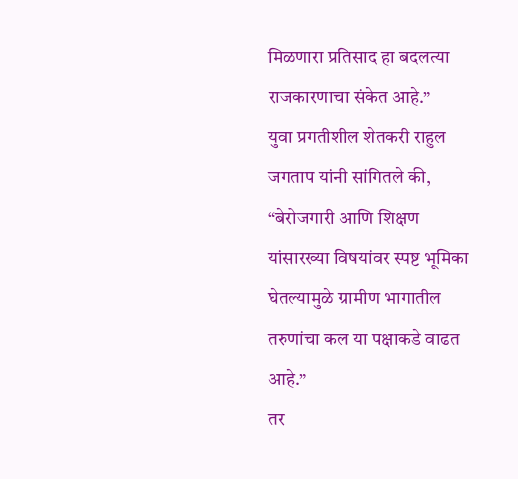मिळणारा प्रतिसाद हा बदलत्या राजकारणाचा संकेत आहे.”
युवा प्रगतीशील शेतकरी राहुल जगताप यांनी सांगितले की, “बेरोजगारी आणि शिक्षण यांसारख्या विषयांवर स्पष्ट भूमिका घेतल्यामुळे ग्रामीण भागातील तरुणांचा कल या पक्षाकडे वाढत आहे.”
तर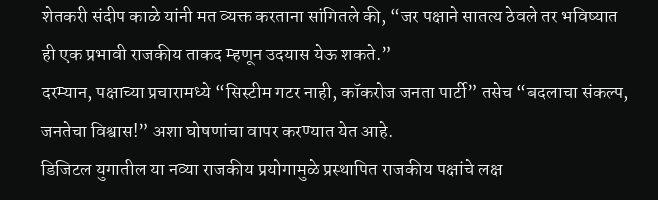शेतकरी संदीप काळे यांनी मत व्यक्त करताना सांगितले की, “जर पक्षाने सातत्य ठेवले तर भविष्यात ही एक प्रभावी राजकीय ताकद म्हणून उदयास येऊ शकते.”
दरम्यान, पक्षाच्या प्रचारामध्ये “सिस्टीम गटर नाही, कॉकरोज जनता पार्टी” तसेच “बदलाचा संकल्प, जनतेचा विश्वास!” अशा घोषणांचा वापर करण्यात येत आहे.
डिजिटल युगातील या नव्या राजकीय प्रयोगामुळे प्रस्थापित राजकीय पक्षांचे लक्ष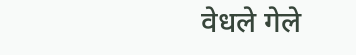वेधले गेले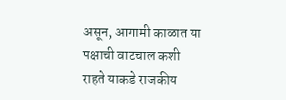असून, आगामी काळात या पक्षाची वाटचाल कशी राहते याकडे राजकीय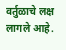वर्तुळाचे लक्ष लागले आहे.